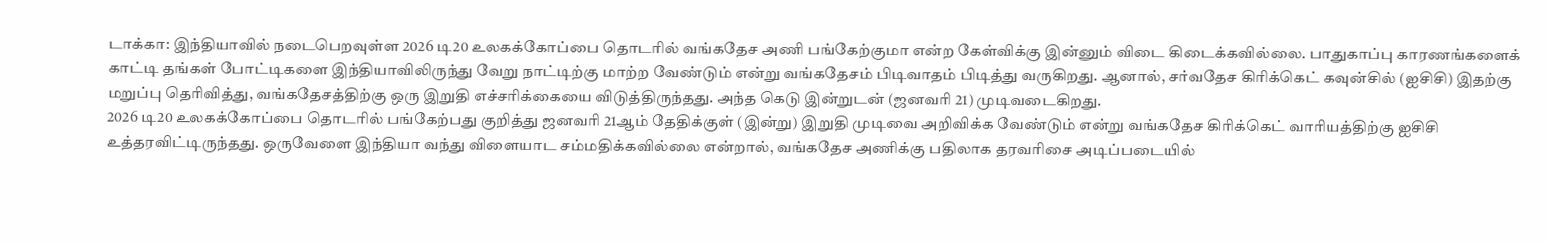டாக்கா: இந்தியாவில் நடைபெறவுள்ள 2026 டி20 உலகக்கோப்பை தொடரில் வங்கதேச அணி பங்கேற்குமா என்ற கேள்விக்கு இன்னும் விடை கிடைக்கவில்லை. பாதுகாப்பு காரணங்களைக் காட்டி தங்கள் போட்டிகளை இந்தியாவிலிருந்து வேறு நாட்டிற்கு மாற்ற வேண்டும் என்று வங்கதேசம் பிடிவாதம் பிடித்து வருகிறது. ஆனால், சர்வதேச கிரிக்கெட் கவுன்சில் (ஐசிசி) இதற்கு மறுப்பு தெரிவித்து, வங்கதேசத்திற்கு ஒரு இறுதி எச்சரிக்கையை விடுத்திருந்தது. அந்த கெடு இன்றுடன் (ஜனவரி 21) முடிவடைகிறது.
2026 டி20 உலகக்கோப்பை தொடரில் பங்கேற்பது குறித்து ஜனவரி 21ஆம் தேதிக்குள் (இன்று) இறுதி முடிவை அறிவிக்க வேண்டும் என்று வங்கதேச கிரிக்கெட் வாரியத்திற்கு ஐசிசி உத்தரவிட்டிருந்தது. ஒருவேளை இந்தியா வந்து விளையாட சம்மதிக்கவில்லை என்றால், வங்கதேச அணிக்கு பதிலாக தரவரிசை அடிப்படையில்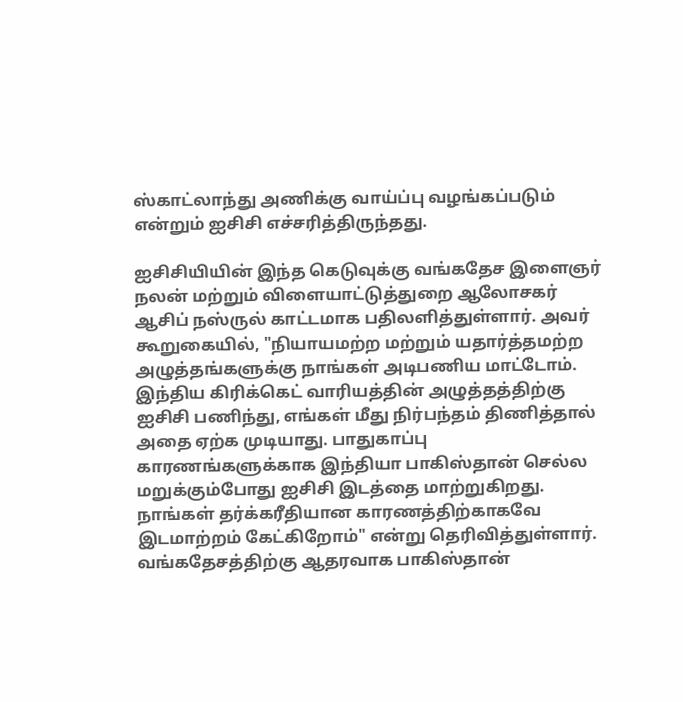ஸ்காட்லாந்து அணிக்கு வாய்ப்பு வழங்கப்படும் என்றும் ஐசிசி எச்சரித்திருந்தது.

ஐசிசியியின் இந்த கெடுவுக்கு வங்கதேச இளைஞர் நலன் மற்றும் விளையாட்டுத்துறை ஆலோசகர் ஆசிப் நஸ்ருல் காட்டமாக பதிலளித்துள்ளார். அவர் கூறுகையில், "நியாயமற்ற மற்றும் யதார்த்தமற்ற அழுத்தங்களுக்கு நாங்கள் அடிபணிய மாட்டோம். இந்திய கிரிக்கெட் வாரியத்தின் அழுத்தத்திற்கு ஐசிசி பணிந்து, எங்கள் மீது நிர்பந்தம் திணித்தால் அதை ஏற்க முடியாது. பாதுகாப்பு காரணங்களுக்காக இந்தியா பாகிஸ்தான் செல்ல மறுக்கும்போது ஐசிசி இடத்தை மாற்றுகிறது. நாங்கள் தர்க்கரீதியான காரணத்திற்காகவே இடமாற்றம் கேட்கிறோம்" என்று தெரிவித்துள்ளார்.
வங்கதேசத்திற்கு ஆதரவாக பாகிஸ்தான்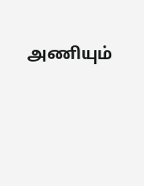அணியும்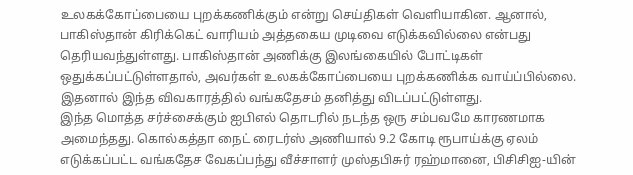உலகக்கோப்பையை புறக்கணிக்கும் என்று செய்திகள் வெளியாகின. ஆனால், பாகிஸ்தான் கிரிக்கெட் வாரியம் அத்தகைய முடிவை எடுக்கவில்லை என்பது தெரியவந்துள்ளது. பாகிஸ்தான் அணிக்கு இலங்கையில் போட்டிகள் ஒதுக்கப்பட்டுள்ளதால், அவர்கள் உலகக்கோப்பையை புறக்கணிக்க வாய்ப்பில்லை. இதனால் இந்த விவகாரத்தில் வங்கதேசம் தனித்து விடப்பட்டுள்ளது.
இந்த மொத்த சர்ச்சைக்கும் ஐபிஎல் தொடரில் நடந்த ஒரு சம்பவமே காரணமாக அமைந்தது. கொல்கத்தா நைட் ரைடர்ஸ் அணியால் 9.2 கோடி ரூபாய்க்கு ஏலம் எடுக்கப்பட்ட வங்கதேச வேகப்பந்து வீச்சாளர் முஸ்தபிசுர் ரஹ்மானை, பிசிசிஐ-யின்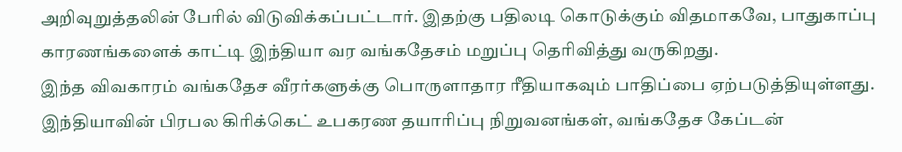அறிவுறுத்தலின் பேரில் விடுவிக்கப்பட்டார். இதற்கு பதிலடி கொடுக்கும் விதமாகவே, பாதுகாப்பு காரணங்களைக் காட்டி இந்தியா வர வங்கதேசம் மறுப்பு தெரிவித்து வருகிறது.
இந்த விவகாரம் வங்கதேச வீரர்களுக்கு பொருளாதார ரீதியாகவும் பாதிப்பை ஏற்படுத்தியுள்ளது. இந்தியாவின் பிரபல கிரிக்கெட் உபகரண தயாரிப்பு நிறுவனங்கள், வங்கதேச கேப்டன்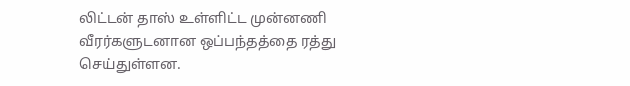லிட்டன் தாஸ் உள்ளிட்ட முன்னணி வீரர்களுடனான ஒப்பந்தத்தை ரத்து செய்துள்ளன.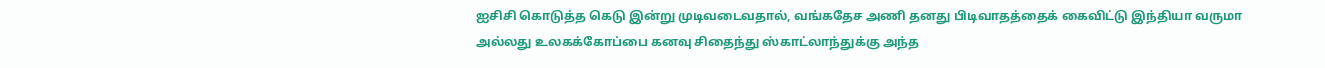ஐசிசி கொடுத்த கெடு இன்று முடிவடைவதால், வங்கதேச அணி தனது பிடிவாதத்தைக் கைவிட்டு இந்தியா வருமா அல்லது உலகக்கோப்பை கனவு சிதைந்து ஸ்காட்லாந்துக்கு அந்த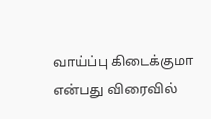வாய்ப்பு கிடைக்குமா என்பது விரைவில்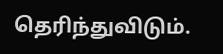தெரிந்துவிடும்.